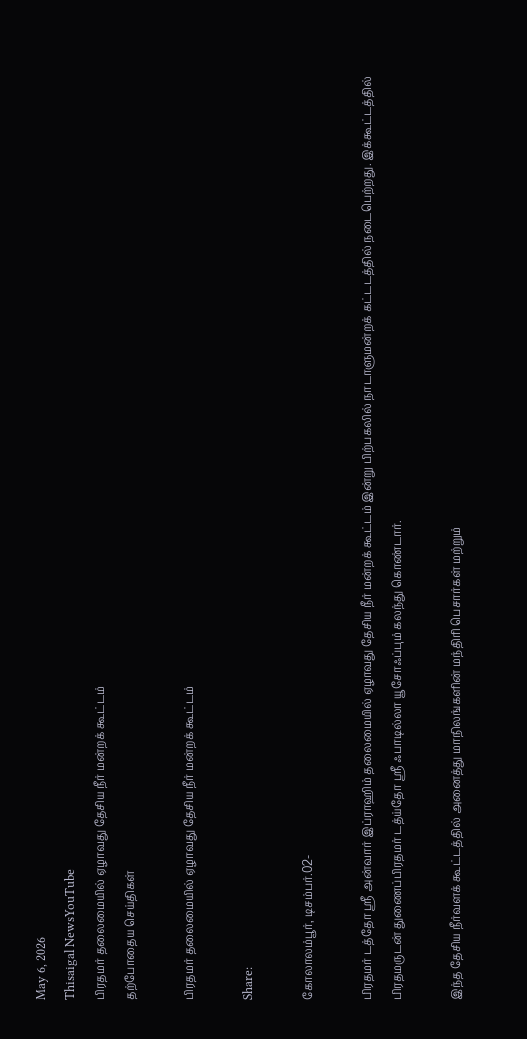May 6, 2026
Thisaigal NewsYouTube
பிரதமர் தலைமையில் ஏழாவது தேசிய நீர் மன்றக் கூட்டம்
தற்போதைய செய்திகள்

பிரதமர் தலைமையில் ஏழாவது தேசிய நீர் மன்றக் கூட்டம்

Share:

கோலாலம்பூர், டிசம்பர்.02-

பிரதமர் டத்தோ ஶ்ரீ அன்வார் இப்ராஹிம் தலைமையில் ஏழாவது தேசிய நீர் மன்றக் கூட்டம் இன்று பிற்பகலில் நாடாளுமன்றக் கட்டடத்தில் நடைபெற்றது. இக்கூட்டத்தில் பிரதமருடன் துணைப்பிரதமர் டத்ய்தோ ஶ்ரீ ஃபாடில்லா யூசோஃப்பும் கலந்து கொண்டார்.

இந்த தேசிய நீர்வளக் கூட்டத்தில் அனைத்து மாநிலங்களின் மந்திரி பெசார்கள் மற்றும்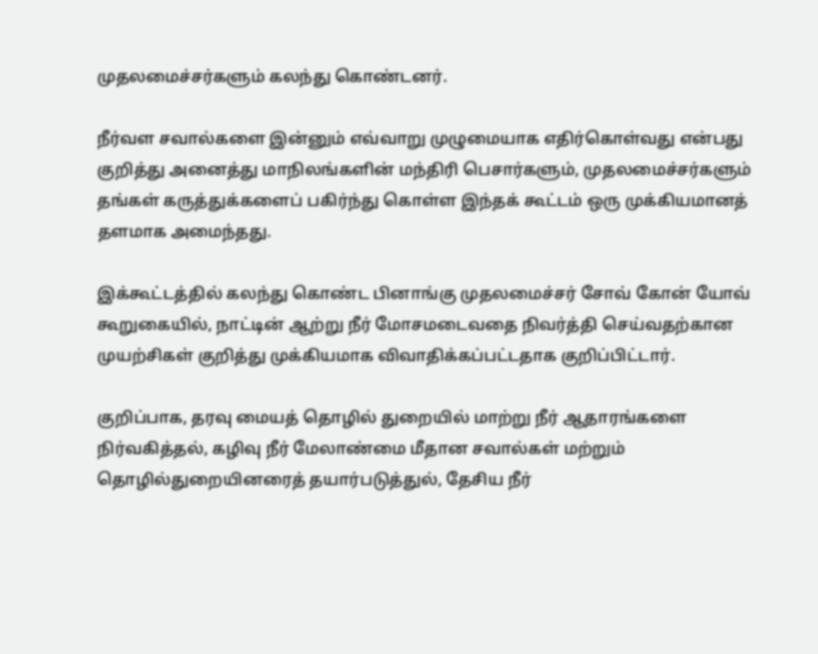முதலமைச்சர்களும் கலந்து கொண்டனர்.

நீர்வள சவால்களை இன்னும் எவ்வாறு முழுமையாக எதிர்கொள்வது என்பது குறித்து அனைத்து மாநிலங்களின் மந்திரி பெசார்களும், முதலமைச்சர்களும் தங்கள் கருத்துக்களைப் பகிர்ந்து கொள்ள இந்தக் கூட்டம் ஒரு முக்கியமானத் தளமாக அமைந்தது.

இக்கூட்டத்தில் கலந்து கொண்ட பினாங்கு முதலமைச்சர் சோவ் கோன் யோவ் கூறுகையில், நாட்டின் ஆற்று நீர் மோசமடைவதை நிவர்த்தி செய்வதற்கான முயற்சிகள் குறித்து முக்கியமாக விவாதிக்கப்பட்டதாக குறிப்பிட்டார்.

குறிப்பாக, தரவு மையத் தொழில் துறையில் மாற்று நீர் ஆதாரங்களை நிர்வகித்தல், கழிவு நீர் மேலாண்மை மீதான சவால்கள் மற்றும் தொழில்துறையினரைத் தயார்படுத்துல், தேசிய நீர்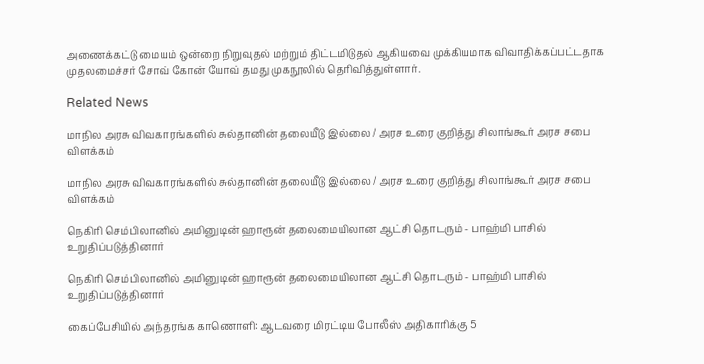அணைக்கட்டு மையம் ஒன்றை நிறுவுதல் மற்றும் திட்டமிடுதல் ஆகியவை முக்கியமாக விவாதிக்கப்பட்டதாக முதலமைச்சர் சோவ் கோன் யோவ் தமது முகநூலில் தெரிவித்துள்ளார்.

Related News

மாநில அரசு விவகாரங்களில் சுல்தானின் தலையீடு இல்லை / அரச உரை குறித்து சிலாங்கூர் அரச சபை விளக்கம்

மாநில அரசு விவகாரங்களில் சுல்தானின் தலையீடு இல்லை / அரச உரை குறித்து சிலாங்கூர் அரச சபை விளக்கம்

நெகிரி செம்பிலானில் அமினுடின் ஹாரூன் தலைமையிலான ஆட்சி தொடரும் - பாஹ்மி பாசில் உறுதிப்படுத்தினார்

நெகிரி செம்பிலானில் அமினுடின் ஹாரூன் தலைமையிலான ஆட்சி தொடரும் - பாஹ்மி பாசில் உறுதிப்படுத்தினார்

கைப்பேசியில் அந்தரங்க காணொளி: ஆடவரை மிரட்டிய போலீஸ் அதிகாரிக்கு 5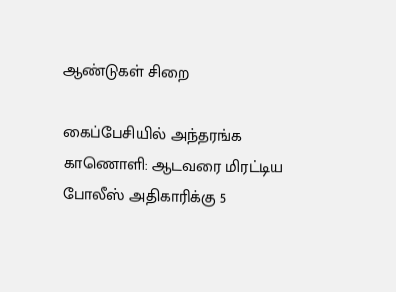ஆண்டுகள் சிறை

கைப்பேசியில் அந்தரங்க காணொளி: ஆடவரை மிரட்டிய போலீஸ் அதிகாரிக்கு 5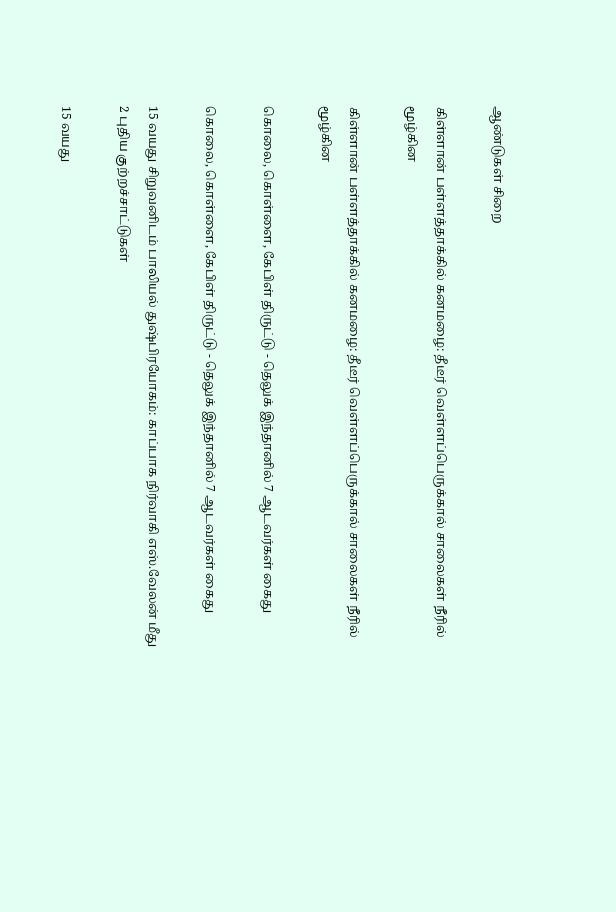ஆண்டுகள் சிறை

கிள்ளான் பள்ளத்தாக்கில் கனமழை: தீடீர் வெள்ளப்பெருக்கால் சாலைகள் நீரில் மூழ்கின

கிள்ளான் பள்ளத்தாக்கில் கனமழை: தீடீர் வெள்ளப்பெருக்கால் சாலைகள் நீரில் மூழ்கின

கொலை, கொள்ளை, கேபிள் திருட்டு - தெலுக் இந்தானில் 7 ஆடவர்கள் கைது

கொலை, கொள்ளை, கேபிள் திருட்டு - தெலுக் இந்தானில் 7 ஆடவர்கள் கைது

15 வயது சிறுவனிடம் பாலியல் துஷ்பிரயோகம்: காப்பாக நிர்வாகி எஸ்.வேலன் மீது 2 புதிய குற்றச்சாட்டுகள்

15 வயது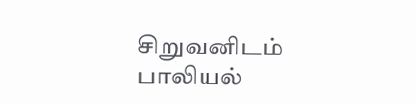சிறுவனிடம் பாலியல்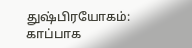துஷ்பிரயோகம்: காப்பாக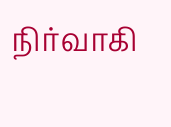நிர்வாகி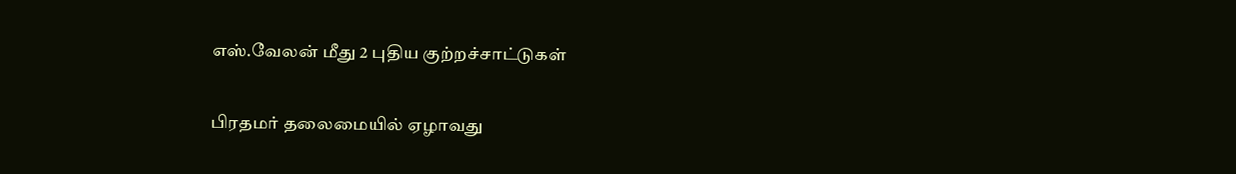எஸ்.வேலன் மீது 2 புதிய குற்றச்சாட்டுகள்

பிரதமர் தலைமையில் ஏழாவது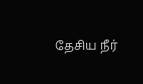தேசிய நீர்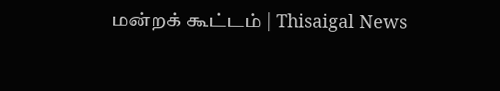மன்றக் கூட்டம் | Thisaigal News